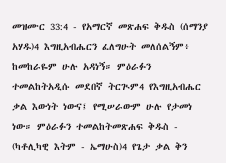መዝሙር 33:4 - የአማርኛ መጽሐፍ ቅዱስ (ሰማንያ አሃዱ)4 እግዚአብሔርን ፈለግሁት መለሰልኝም፥ ከመከራዬም ሁሉ አዳነኝ። ምዕራፉን ተመልከትአዲሱ መደበኛ ትርጒም4 የእግዚአብሔር ቃል እውነት ነውና፤ የሚሠራውም ሁሉ የታመነ ነው። ምዕራፉን ተመልከትመጽሐፍ ቅዱስ - (ካቶሊካዊ እትም - ኤማሁስ)4 የጌታ ቃል ቅን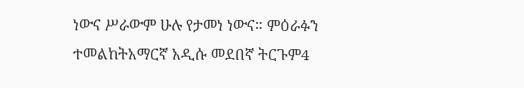ነውና ሥራውም ሁሉ የታመነ ነውና። ምዕራፉን ተመልከትአማርኛ አዲሱ መደበኛ ትርጉም4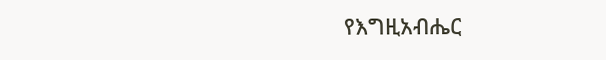የእግዚአብሔር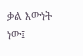ቃል እውነት ነው፤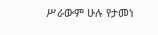ሥራውም ሁሉ የታመነ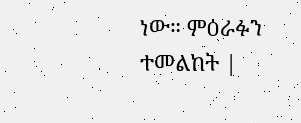ነው። ምዕራፉን ተመልከት |